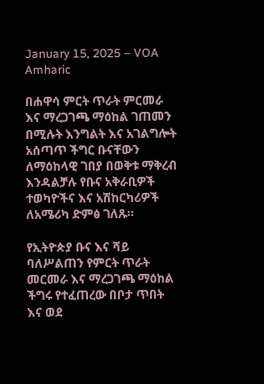January 15, 2025 – VOA Amharic

በሐዋሳ ምርት ጥራት ምርመራ እና ማረጋገጫ ማዕከል ገጠመን በሚሉት እንግልት እና አገልግሎት አሰጣጥ ችግር ቡናቸውን ለማዕከላዊ ገበያ በወቅቱ ማቅረብ እንዳልቻሉ የቡና አቅራቢዎች ተወካዮችና እና አሽከርካሪዎች ለአሜሪካ ድምፅ ገለጹ።

የኢትዮጵያ ቡና እና ሻይ ባለሥልጠን የምርት ጥራት መርመራ እና ማረጋገጫ ማዕከል ችግሩ የተፈጠረው በቦታ ጥበት እና ወደ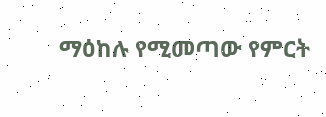ማዕከሉ የሚመጣው የምርት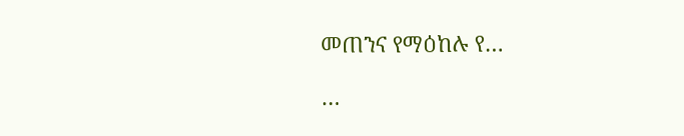መጠንና የማዕከሉ የ…

…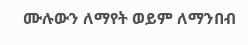ሙሉውን ለማየት ወይም ለማንበብ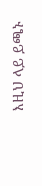እዚህ ላይ ይጫኑ